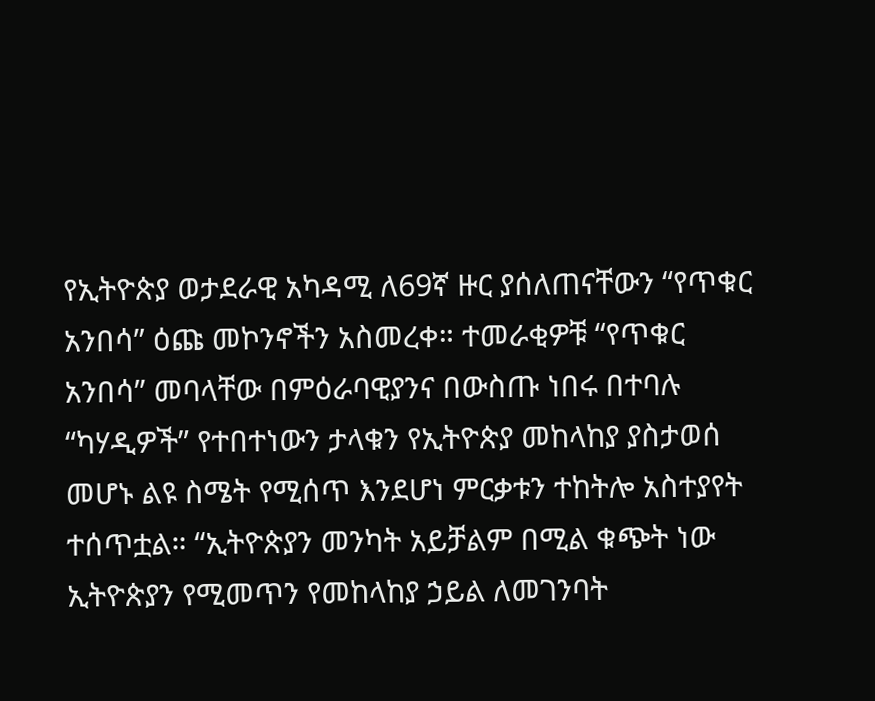የኢትዮጵያ ወታደራዊ አካዳሚ ለ69ኛ ዙር ያሰለጠናቸውን “የጥቁር አንበሳ” ዕጩ መኮንኖችን አስመረቀ። ተመራቂዎቹ “የጥቁር አንበሳ” መባላቸው በምዕራባዊያንና በውስጡ ነበሩ በተባሉ “ካሃዲዎች” የተበተነውን ታላቁን የኢትዮጵያ መከላከያ ያስታወሰ መሆኑ ልዩ ስሜት የሚሰጥ እንደሆነ ምርቃቱን ተከትሎ አስተያየት ተሰጥቷል። “ኢትዮጵያን መንካት አይቻልም በሚል ቁጭት ነው ኢትዮጵያን የሚመጥን የመከላከያ ኃይል ለመገንባት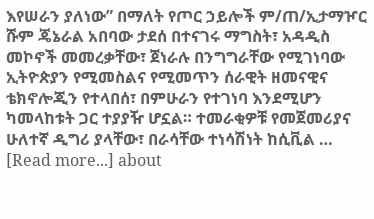እየሠራን ያለነው” በማለት የጦር ኃይሎች ም/ጠ/ኢታማዦር ሹም ጄኔራል አበባው ታደሰ በተናገሩ ማግስት፣ አዳዲስ መኮኖች መመረቃቸው፣ ጀነራሉ በንግግራቸው የሚገነባው ኢትዮጵያን የሚመስልና የሚመጥን ሰራዊት ዘመናዊና ቴክኖሎጂን የተላበሰ፣ በምሁራን የተገነባ እንደሚሆን ካመላከቱት ጋር ተያያዥ ሆኗል። ተመራቂዎቹ የመጀመሪያና ሁለተኛ ዲግሪ ያላቸው፣ በራሳቸው ተነሳሽነት ከሲቪል … [Read more...] about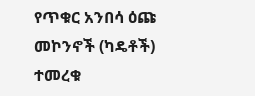የጥቁር አንበሳ ዕጩ መኮንኖች (ካዴቶች) ተመረቁ